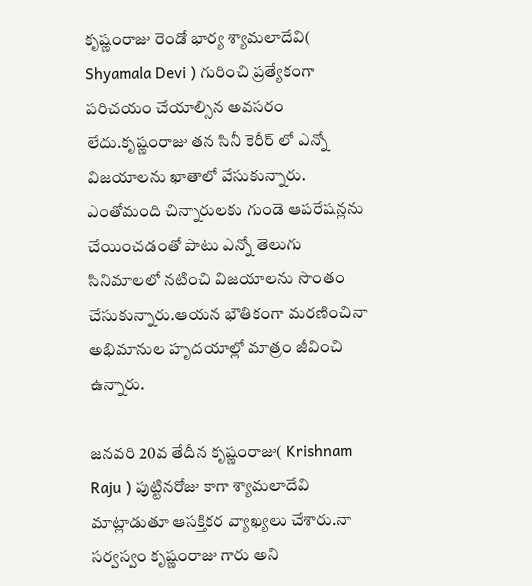కృష్ణంరాజు రెండో భార్య శ్యామలాదేవి( Shyamala Devi ) గురించి ప్రత్యేకంగా పరిచయం చేయాల్సిన అవసరం లేదు.కృష్ణంరాజు తన సినీ కెరీర్ లో ఎన్నో విజయాలను ఖాతాలో వేసుకున్నారు.
ఎంతోమంది చిన్నారులకు గుండె ఆపరేషన్లను చేయించడంతో పాటు ఎన్నో తెలుగు సినిమాలలో నటించి విజయాలను సొంతం చేసుకున్నారు.ఆయన భౌతికంగా మరణించినా అభిమానుల హృదయాల్లో మాత్రం జీవించి ఉన్నారు.

జనవరి 20వ తేదీన కృష్ణంరాజు( Krishnam Raju ) పుట్టినరోజు కాగా శ్యామలాదేవి మాట్లాడుతూ ఆసక్తికర వ్యాఖ్యలు చేశారు.నా సర్వస్వం కృష్ణంరాజు గారు అని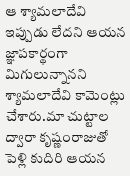ఆ శ్యామలాదేవి ఇప్పుడు లేదని ఆయన జ్ఞాపకార్థంగా మిగులున్నానని శ్యామలాదేవి కామెంట్లు చేశారు.మా చుట్టాల ద్వారా కృష్ణంరాజుతో పెళ్లి కుదిరి ఆయన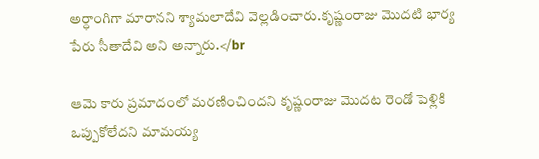అర్ధాంగిగా మారానని శ్యామలాదేవి వెల్లడించారు.కృష్ణంరాజు మొదటి భార్య పేరు సీతాదేవి అని అన్నారు.</br

ఆమె కారు ప్రమాదంలో మరణించిందని కృష్ణంరాజు మొదట రెండో పెళ్లికి ఒప్పుకోలేదని మామయ్య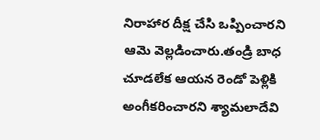నిరాహార దీక్ష చేసి ఒప్పించారని ఆమె వెల్లడించారు.తండ్రి బాధ చూడలేక ఆయన రెండో పెళ్లికి అంగీకరించారని శ్యామలాదేవి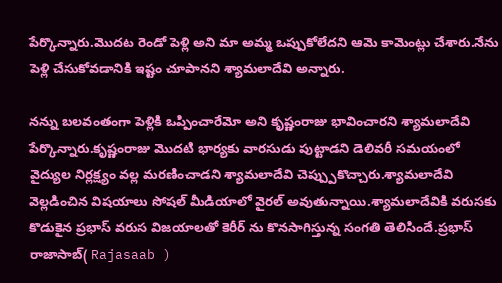పేర్కొన్నారు.మొదట రెండో పెళ్లి అని మా అమ్మ ఒప్పుకోలేదని ఆమె కామెంట్లు చేశారు.నేను పెళ్లి చేసుకోవడానికి ఇష్టం చూపానని శ్యామలాదేవి అన్నారు.

నన్ను బలవంతంగా పెళ్లికి ఒప్పించారేమో అని కృష్ణంరాజు భావించారని శ్యామలాదేవి పేర్కొన్నారు.కృష్ణంరాజు మొదటి భార్యకు వారసుడు పుట్టాడని డెలివరీ సమయంలో వైద్యుల నిర్లక్ష్యం వల్ల మరణించాడని శ్యామలాదేవి చెప్ప్పుకొచ్చారు.శ్యామలాదేవి వెల్లడించిన విషయాలు సోషల్ మీడియాలో వైరల్ అవుతున్నాయి.శ్యామలాదేవికి వరుసకు కొడుకైన ప్రభాస్ వరుస విజయాలతో కెరీర్ ను కొనసాగిస్తున్న సంగతి తెలిసిందే.ప్రభాస్ రాజాసాబ్( Rajasaab )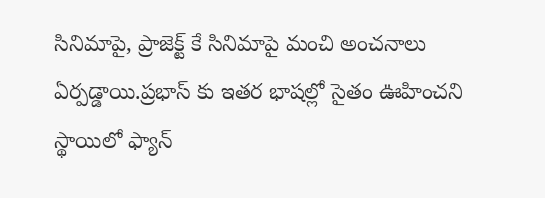సినిమాపై, ప్రాజెక్ట్ కే సినిమాపై మంచి అంచనాలు ఏర్పడ్డాయి.ప్రభాస్ కు ఇతర భాషల్లో సైతం ఊహించని స్థాయిలో ఫ్యాన్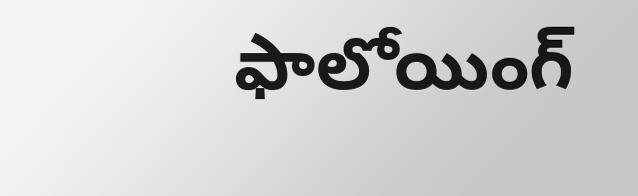ఫాలోయింగ్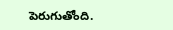పెరుగుతోంది.